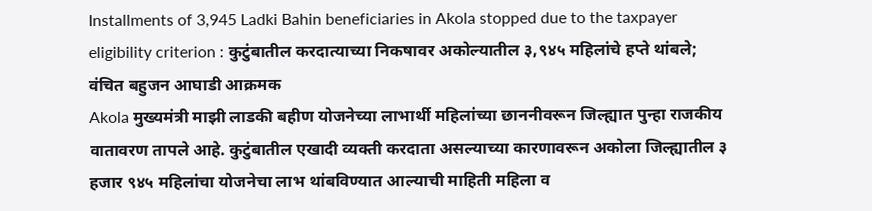Installments of 3,945 Ladki Bahin beneficiaries in Akola stopped due to the taxpayer eligibility criterion : कुटुंबातील करदात्याच्या निकषावर अकोल्यातील ३,९४५ महिलांचे हप्ते थांबले; वंचित बहुजन आघाडी आक्रमक
Akola मुख्यमंत्री माझी लाडकी बहीण योजनेच्या लाभार्थी महिलांच्या छाननीवरून जिल्ह्यात पुन्हा राजकीय वातावरण तापले आहे. कुटुंबातील एखादी व्यक्ती करदाता असल्याच्या कारणावरून अकोला जिल्ह्यातील ३ हजार ९४५ महिलांचा योजनेचा लाभ थांबविण्यात आल्याची माहिती महिला व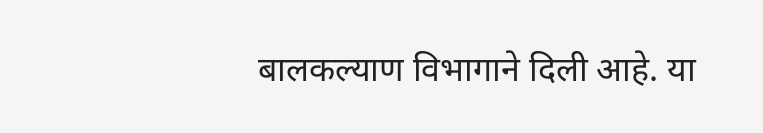बालकल्याण विभागाने दिली आहे. या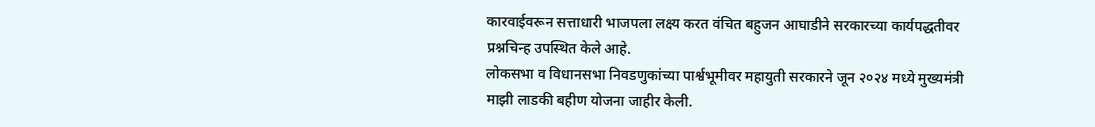कारवाईवरून सत्ताधारी भाजपला लक्ष्य करत वंचित बहुजन आघाडीने सरकारच्या कार्यपद्धतीवर प्रश्नचिन्ह उपस्थित केले आहे.
लोकसभा व विधानसभा निवडणुकांच्या पार्श्वभूमीवर महायुती सरकारने जून २०२४ मध्ये मुख्यमंत्री माझी लाडकी बहीण योजना जाहीर केली.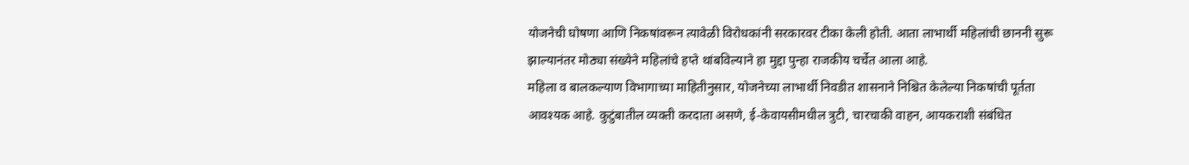योजनेची घोषणा आणि निकषांवरून त्यावेळी विरोधकांनी सरकारवर टीका केली होती. आता लाभार्थी महिलांची छाननी सुरू झाल्यानंतर मोठ्या संख्येने महिलांचे हप्ते थांबविल्याने हा मुद्दा पुन्हा राजकीय चर्चेत आला आहे.
महिला व बालकल्याण विभागाच्या माहितीनुसार, योजनेच्या लाभार्थी निवडीत शासनाने निश्चित केलेल्या निकषांची पूर्तता आवश्यक आहे. कुटुंबातील व्यक्ती करदाता असणे, ई-केवायसीमधील त्रुटी, चारचाकी वाहन, आयकराशी संबंधित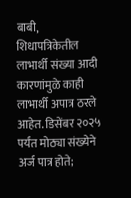बाबी, शिधापत्रिकेतील लाभार्थी संख्या आदी कारणांमुळे काही लाभार्थी अपात्र ठरले आहेत. डिसेंबर २०२५ पर्यंत मोठ्या संख्येने अर्ज पात्र होते;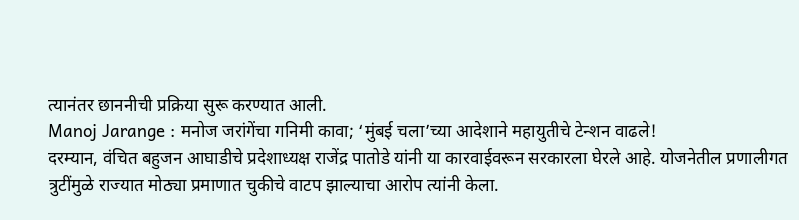त्यानंतर छाननीची प्रक्रिया सुरू करण्यात आली.
Manoj Jarange : मनोज जरांगेंचा गनिमी कावा; ‘मुंबई चला’च्या आदेशाने महायुतीचे टेन्शन वाढले!
दरम्यान, वंचित बहुजन आघाडीचे प्रदेशाध्यक्ष राजेंद्र पातोडे यांनी या कारवाईवरून सरकारला घेरले आहे. योजनेतील प्रणालीगत त्रुटींमुळे राज्यात मोठ्या प्रमाणात चुकीचे वाटप झाल्याचा आरोप त्यांनी केला.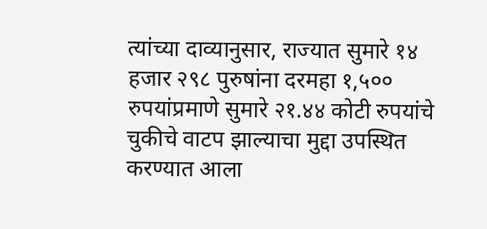त्यांच्या दाव्यानुसार, राज्यात सुमारे १४ हजार २९८ पुरुषांना दरमहा १,५०० रुपयांप्रमाणे सुमारे २१.४४ कोटी रुपयांचे चुकीचे वाटप झाल्याचा मुद्दा उपस्थित करण्यात आला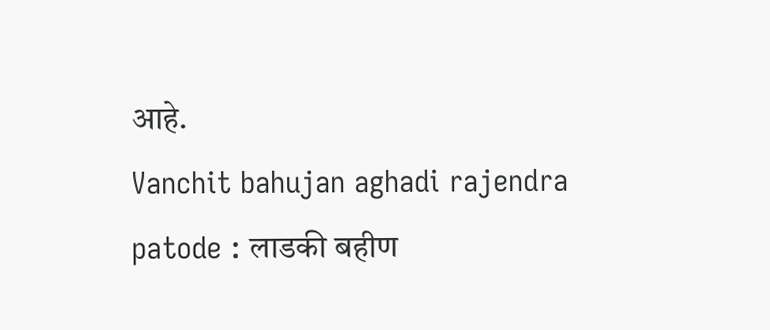आहे.
Vanchit bahujan aghadi rajendra patode : लाडकी बहीण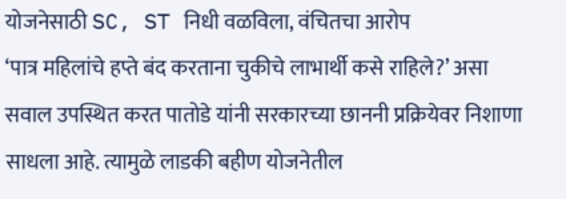योजनेसाठी SC, ST निधी वळविला, वंचितचा आरोप
‘पात्र महिलांचे हप्ते बंद करताना चुकीचे लाभार्थी कसे राहिले?’ असा सवाल उपस्थित करत पातोडे यांनी सरकारच्या छाननी प्रक्रियेवर निशाणा साधला आहे. त्यामुळे लाडकी बहीण योजनेतील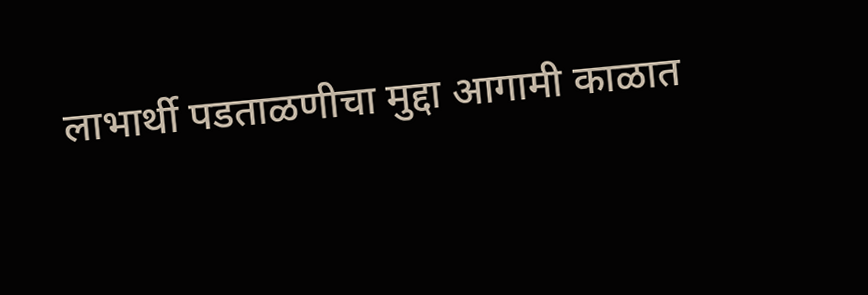लाभार्थी पडताळणीचा मुद्दा आगामी काळात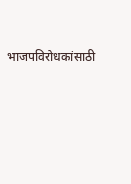भाजपविरोधकांसाठी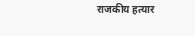राजकीय हत्यार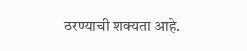ठरण्याची शक्यता आहे.